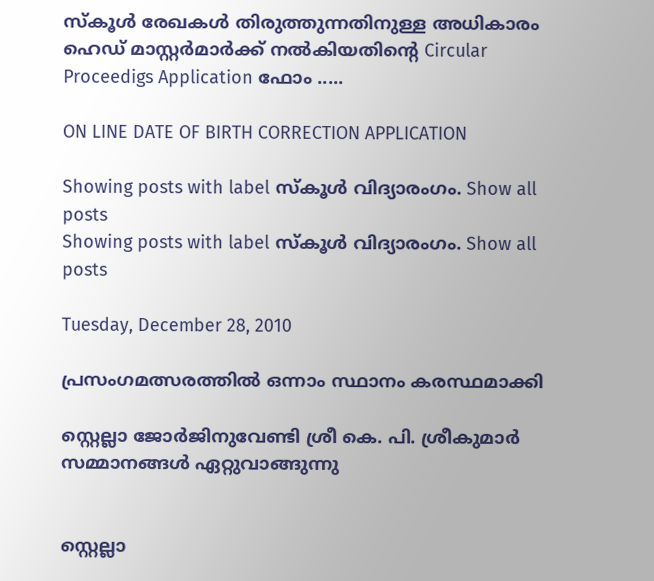സ്കൂള്‍ രേഖകള്‍ തിരുത്തുന്നതിനുള്ള അധികാരം ഹെഡ് മാസ്റ്റര്‍മാര്‍ക്ക് നല്‍കിയതിന്റെ Circular Proceedigs Application ഫോം .....

ON LINE DATE OF BIRTH CORRECTION APPLICATION

Showing posts with label സ്കൂള്‍ വിദ്യാരംഗം. Show all posts
Showing posts with label സ്കൂള്‍ വിദ്യാരംഗം. Show all posts

Tuesday, December 28, 2010

പ്രസംഗമത്സരത്തില്‍ ഒന്നാം സ്ഥാനം കരസ്ഥമാക്കി

സ്റ്റെല്ലാ ജോര്‍ജിനുവേണ്ടി ശ്രീ കെ. പി. ശ്രീകുമാര്‍ സമ്മാനങ്ങള്‍ ഏറ്റുവാങ്ങുന്നു


സ്റ്റെല്ലാ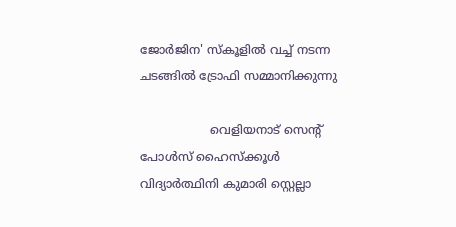ജോര്‍ജിന' സ്കൂളില്‍ വച്ച് നടന്ന ചടങ്ങില്‍ ട്രോഫി സമ്മാനിക്കുന്നു

                   വെളിയനാട് സെന്റ് പോള്‍സ് ഹൈസ്ക്കൂള്‍ വിദ്യാര്‍ത്ഥിനി കുമാരി സ്റ്റെല്ലാ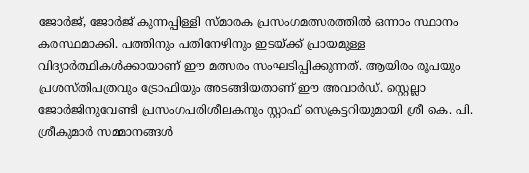ജോര്‍ജ്, ജോര്‍ജ് കുന്നപ്പിള്ളി സ്മാരക പ്രസംഗമത്സരത്തില്‍ ഒന്നാം സ്ഥാനം കരസ്ഥമാക്കി. പത്തിനും പതിനേഴിനും ഇടയ്ക്ക് പ്രായമുള്ള വിദ്യാര്‍ത്ഥികള്‍ക്കായാണ് ഈ മത്സരം സംഘടിപ്പിക്കുന്നത്. ആയിരം രൂപയും പ്രശസ്തിപത്രവും ട്രോഫിയും അടങ്ങിയതാണ് ഈ അവാര്‍ഡ്. സ്റ്റെല്ലാ ജോര്‍ജിനുവേണ്ടി പ്രസംഗപരിശീലകനും സ്റ്റാഫ് സെക്രട്ടറിയുമായി ശ്രീ കെ. പി. ശ്രീകുമാര്‍ സമ്മാനങ്ങള്‍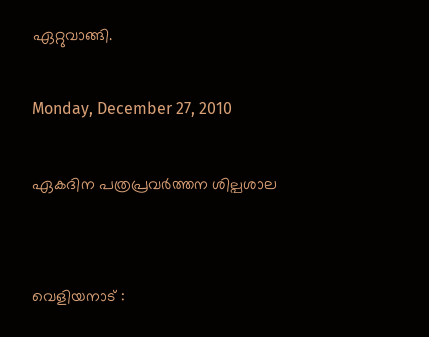ഏറ്റുവാങ്ങി.

Monday, December 27, 2010

ഏകദിന പത്രപ്രവര്‍ത്തന ശില്പശാല


വെളിയനാട് :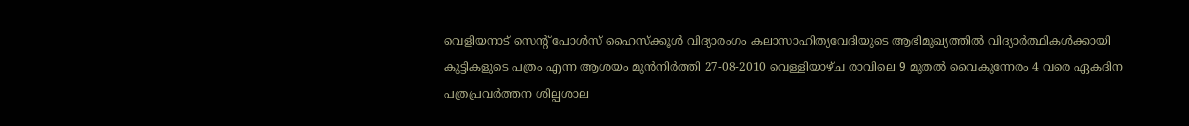വെളിയനാട് സെന്റ് പോള്‍സ് ഹൈസ്ക്കൂള്‍ വിദ്യാരംഗം കലാസാഹിത്യവേദിയുടെ ആഭിമുഖ്യത്തില്‍ വിദ്യാര്‍ത്ഥികള്‍ക്കായി കുട്ടികളുടെ പത്രം എന്ന ആശയം മുന്‍നിര്‍ത്തി 27-08-2010 വെള്ളിയാഴ്ച രാവിലെ 9 മുതല്‍ വൈകുന്നേരം 4 വരെ ഏകദിന പത്രപ്രവര്‍ത്തന ശില്പശാല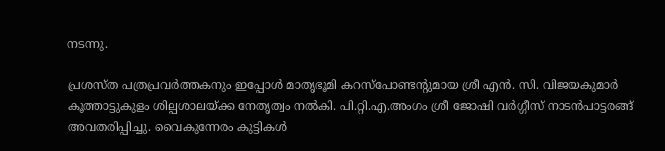നടന്നു.

പ്രശസ്ത പത്രപ്രവര്‍ത്തകനും ഇപ്പോള്‍ മാതൃഭൂമി കറസ്പോണ്ടന്റുമായ ശ്രീ എന്‍. സി. വിജയകുമാര്‍ കൂത്താട്ടുകുളം ശില്പശാലയ്ക്ക നേതൃത്വം നല്‍കി. പി.റ്റി.എ.അംഗം ശ്രീ ജോഷി വര്‍ഗ്ഗീസ് നാടന്‍പാട്ടരങ്ങ് അവതരിപ്പിച്ചു. വൈകുന്നേരം കുട്ടികള്‍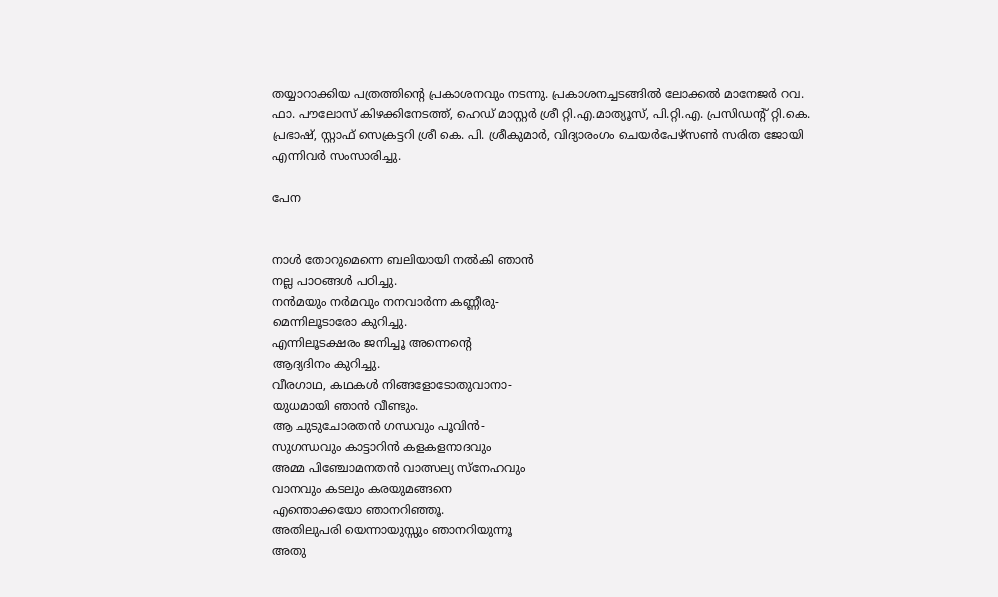തയ്യാറാക്കിയ പത്രത്തിന്റെ പ്രകാശനവും നടന്നു. പ്രകാശനച്ചടങ്ങില്‍ ലോക്കല്‍ മാനേജര്‍ റവ. ഫാ. പൗലോസ് കിഴക്കിനേടത്ത്, ഹെഡ് മാസ്റ്റര്‍ ശ്രീ റ്റി.എ.മാത്യൂസ്, പി.റ്റി.എ. പ്രസിഡന്റ് റ്റി.കെ. പ്രഭാഷ്, സ്റ്റാഫ് സെക്രട്ടറി ശ്രീ കെ. പി. ശ്രീകുമാര്‍, വിദ്യാരംഗം ചെയര്‍പേഴ്സണ്‍ സരിത ജോയി എന്നിവര്‍ സംസാരിച്ചു.

പേന


നാള്‍ തോറുമെന്നെ ബലിയായി നല്‍കി ഞാന്‍
നല്ല പാഠങ്ങള്‍ പഠിച്ചു.
നന്‍മയും നര്‍മവും നനവാര്‍ന്ന കണ്ണീരു-
മെന്നിലൂടാരോ കുറിച്ചു.
എന്നിലൂടക്ഷരം ജനിച്ചൂ അന്നെന്റെ
ആദ്യദിനം കുറിച്ചു.
വീരഗാഥ, കഥകള്‍ നിങ്ങളോടോതുവാനാ-
യുധമായി ഞാന്‍ വീണ്ടും.
ആ ചുടുചോരതന്‍ ഗന്ധവും പൂവിന്‍-
സുഗന്ധവും കാട്ടാറിന്‍ കളകളനാദവും
അമ്മ പിഞ്ചോമനതന്‍ വാത്സല്യ സ്നേഹവും
വാനവും കടലും കരയുമങ്ങനെ
എന്തൊക്കയോ ഞാനറിഞ്ഞൂ.
അതിലുപരി യെന്നായുസ്സും ഞാനറിയുന്നൂ
അതു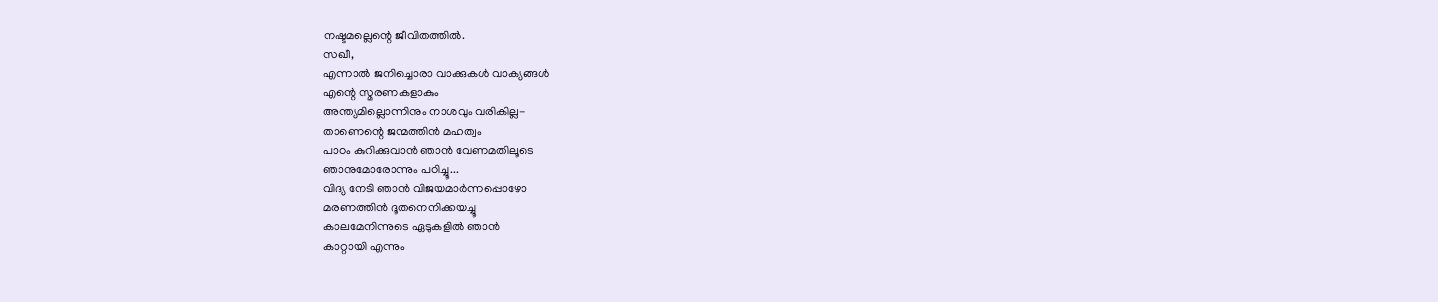നഷ്ടമല്ലെന്റെ ജീവിതത്തില്‍.
സഖീ,
എന്നാല്‍ ജനിച്ചൊരാ വാക്കുകള്‍ വാക്യങ്ങള്‍
എന്റെ സ്മരണകളാകും
അന്ത്യമില്ലൊന്നിനും നാശവും വരികില്ല-
താണെന്റെ ജന്മത്തിന്‍ മഹത്വം
പാഠം കുറിക്കുവാന്‍ ഞാന്‍ വേണമതിലൂടെ
ഞാനുമോരോന്നും പഠിച്ചൂ...
വിദ്യ നേടി ഞാന്‍ വിജയമാര്‍ന്നപ്പൊഴോ
മരണത്തിന്‍ ദൂതനെനിക്കയച്ചൂ
കാലമേനിന്നുടെ ഏടുകളില്‍ ഞാന്‍
കാറ്റായി എന്നും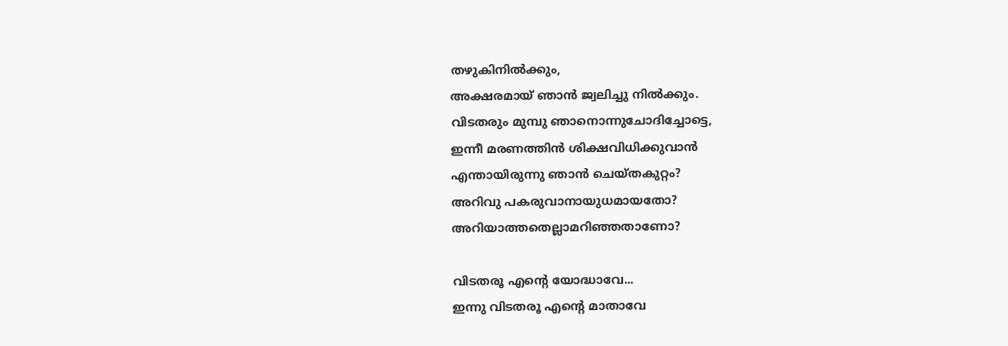തഴുകിനില്‍ക്കും,
അക്ഷരമായ് ഞാന്‍ ജ്വലിച്ചു നില്‍ക്കും.
വിടതരും മുമ്പു ഞാനൊന്നുചോദിച്ചോട്ടെ,
ഇന്നീ മരണത്തിന്‍ ശിക്ഷവിധിക്കുവാന്‍
എന്തായിരുന്നു ഞാന്‍ ചെയ്തകുറ്റം?
അറിവു പകരുവാനായുധമായതോ?
അറിയാത്തതെല്ലാമറിഞ്ഞതാണോ?

വിടതരൂ എന്റെ യോദ്ധാവേ...
ഇന്നു വിടതരൂ എന്റെ മാതാവേ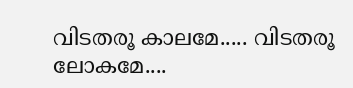വിടതരൂ കാലമേ..... വിടതരൂ ലോകമേ....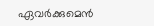ഏവര്‍ക്കുമെന്‍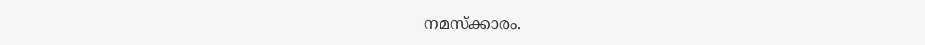നമസ്ക്കാരം.